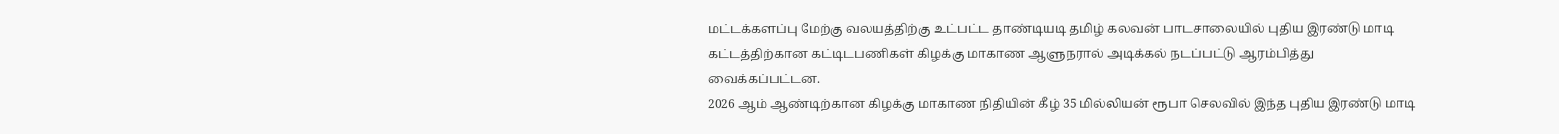மட்டக்களப்பு மேற்கு வலயத்திற்கு உட்பட்ட தாண்டியடி தமிழ் கலவன் பாடசாலையில் புதிய இரண்டு மாடி கட்டத்திற்கான கட்டிடபணிகள் கிழக்கு மாகாண ஆளுநரால் அடிக்கல் நடப்பட்டு ஆரம்பித்து வைக்கப்பட்டன.
2026 ஆம் ஆண்டிற்கான கிழக்கு மாகாண நிதியின் கீழ் 35 மில்லியன் ரூபா செலவில் இந்த புதிய இரண்டு மாடி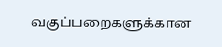வகுப்பறைகளுக்கான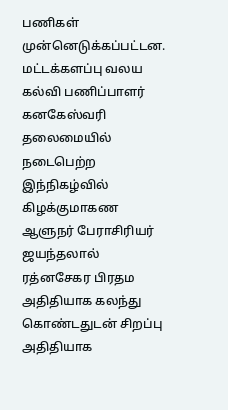பணிகள் முன்னெடுக்கப்பட்டன.
மட்டக்களப்பு வலய கல்வி பணிப்பாளர் கனகேஸ்வரி தலைமையில் நடைபெற்ற இந்நிகழ்வில் கிழக்குமாகண ஆளுநர் பேராசிரியர் ஜயந்தலால் ரத்னசேகர பிரதம அதிதியாக கலந்து கொண்டதுடன் சிறப்பு அதிதியாக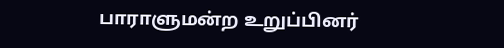பாராளுமன்ற உறுப்பினர்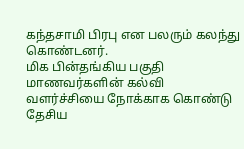கந்தசாமி பிரபு என பலரும் கலந்து கொண்டனர்.
மிக பின்தங்கிய பகுதி மாணவர்களின் கல்வி வளர்ச்சியை நோக்காக கொண்டு தேசிய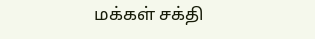மக்கள் சக்தி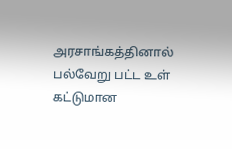அரசாங்கத்தினால் பல்வேறு பட்ட உள் கட்டுமான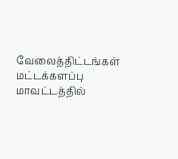வேலைத்திட்டங்கள் மட்டக்களப்பு மாவட்டத்தில்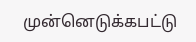முன்னெடுக்கபட்டு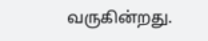வருகின்றது.